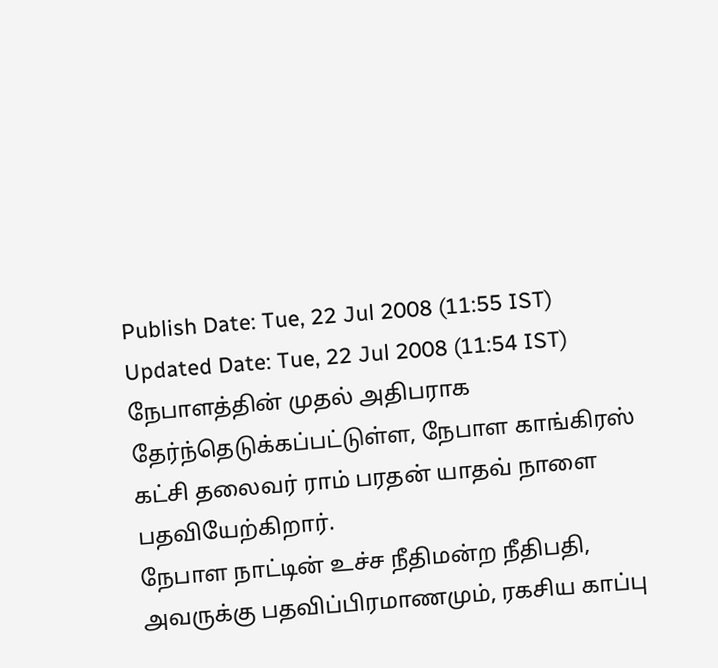Publish Date: Tue, 22 Jul 2008 (11:55 IST)
Updated Date: Tue, 22 Jul 2008 (11:54 IST)
நேபாளத்தின் முதல் அதிபராக தேர்ந்தெடுக்கப்பட்டுள்ள, நேபாள காங்கிரஸ் கட்சி தலைவர் ராம் பரதன் யாதவ் நாளை பதவியேற்கிறார்.
நேபாள நாட்டின் உச்ச நீதிமன்ற நீதிபதி, அவருக்கு பதவிப்பிரமாணமும், ரகசிய காப்பு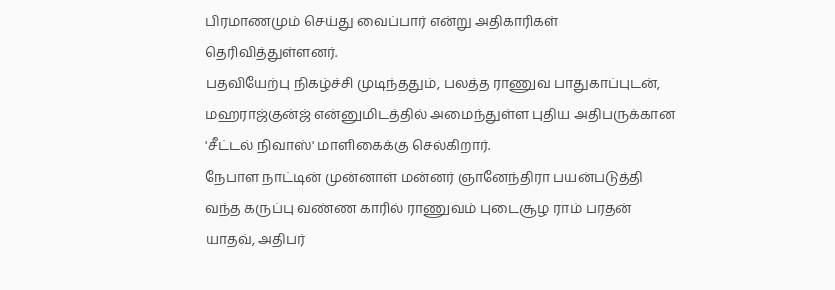பிரமாணமும் செய்து வைப்பார் என்று அதிகாரிகள் தெரிவித்துள்ளனர்.
பதவியேற்பு நிகழ்ச்சி முடிந்ததும், பலத்த ராணுவ பாதுகாப்புடன், மஹராஜ்குன்ஜ் என்னுமிடத்தில் அமைந்துள்ள புதிய அதிபருக்கான 'சீட்டல் நிவாஸ்' மாளிகைக்கு செல்கிறார்.
நேபாள நாட்டின் முன்னாள் மன்னர் ஞானேந்திரா பயன்படுத்தி வந்த கருப்பு வண்ண காரில் ராணுவம் புடைசூழ ராம் பரதன் யாதவ், அதிபர்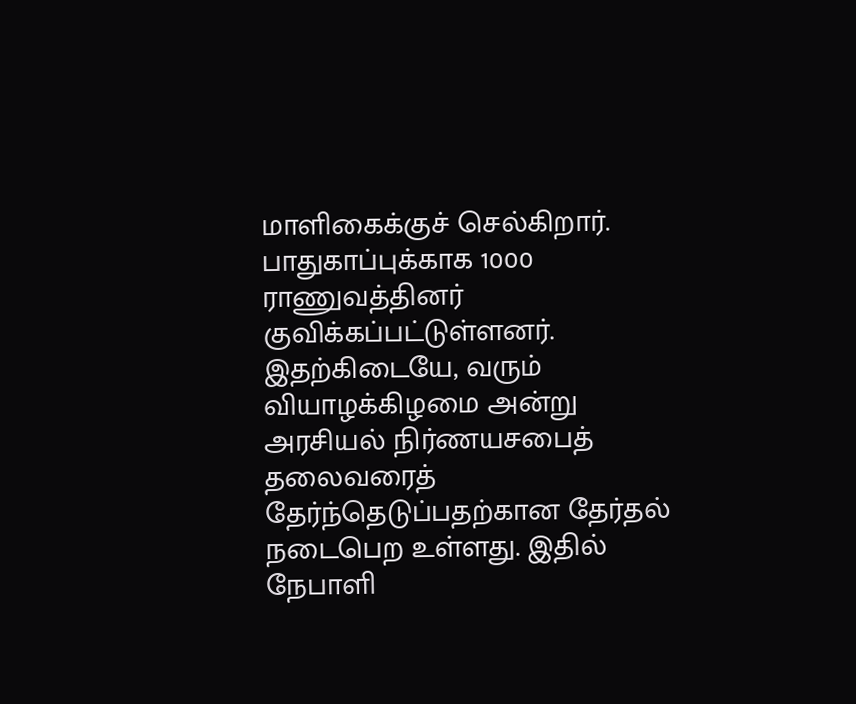மாளிகைக்குச் செல்கிறார். பாதுகாப்புக்காக 1000 ராணுவத்தினர் குவிக்கப்பட்டுள்ளனர்.
இதற்கிடையே, வரும் வியாழக்கிழமை அன்று அரசியல் நிர்ணயசபைத் தலைவரைத் தேர்ந்தெடுப்பதற்கான தேர்தல் நடைபெற உள்ளது. இதில் நேபாளி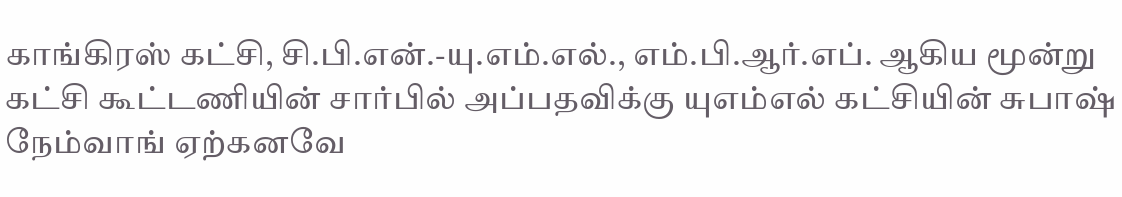காங்கிரஸ் கட்சி, சி.பி.என்.-யு.எம்.எல்., எம்.பி.ஆர்.எப். ஆகிய மூன்று கட்சி கூட்டணியின் சார்பில் அப்பதவிக்கு யுஎம்எல் கட்சியின் சுபாஷ் நேம்வாங் ஏற்கனவே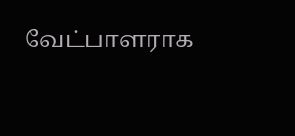வேட்பாளராக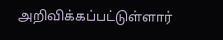அறிவிக்கப்பட்டுள்ளார்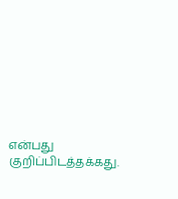என்பது குறிப்பிடத்தக்கது.